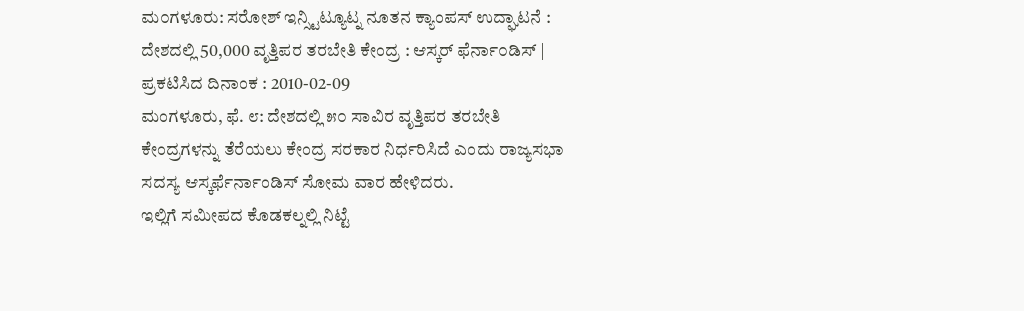ಮ೦ಗಳೂರು: ಸರೋಶ್ ಇನ್ಸ್ಟಿಟ್ಯೂಟ್ನ ನೂತನ ಕ್ಯಾಂಪಸ್ ಉದ್ಘಾಟನೆ : ದೇಶದಲ್ಲಿ 50,000 ವೃತ್ತಿಪರ ತರಬೇತಿ ಕೇಂದ್ರ : ಆಸ್ಕರ್ ಫೆರ್ನಾ೦ಡಿಸ್ |
ಪ್ರಕಟಿಸಿದ ದಿನಾಂಕ : 2010-02-09
ಮಂಗಳೂರು, ಫೆ. ೮: ದೇಶದಲ್ಲಿ ೫೦ ಸಾವಿರ ವೃತ್ತಿಪರ ತರಬೇತಿ ಕೇಂದ್ರಗಳನ್ನು ತೆರೆಯಲು ಕೇಂದ್ರ ಸರಕಾರ ನಿರ್ಧರಿಸಿದೆ ಎಂದು ರಾಜ್ಯಸಭಾ ಸದಸ್ಯ ಆಸ್ಕರ್ಫೆರ್ನಾಂಡಿಸ್ ಸೋಮ ವಾರ ಹೇಳಿದರು.
ಇಲ್ಲಿಗೆ ಸಮೀಪದ ಕೊಡಕಲ್ನಲ್ಲಿ ನಿಟ್ಟೆ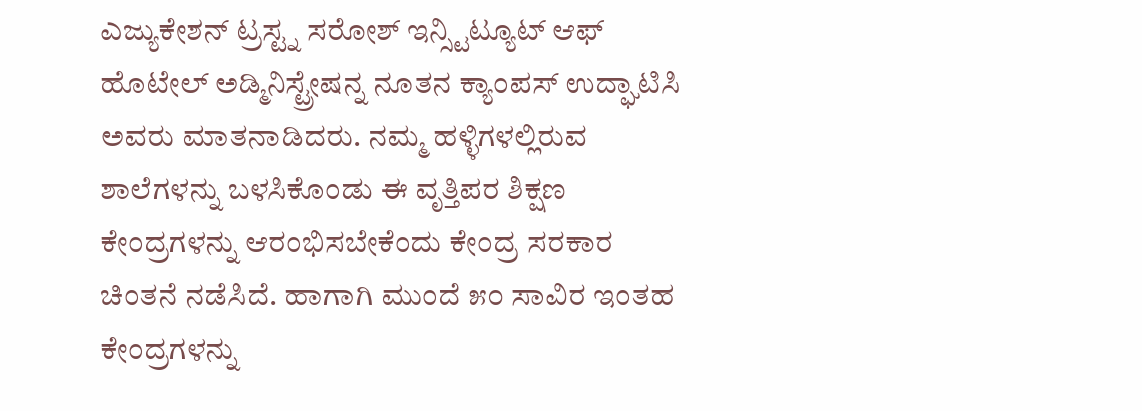ಎಜ್ಯುಕೇಶನ್ ಟ್ರಸ್ಟ್ನ ಸರೋಶ್ ಇನ್ಸ್ಟಿಟ್ಯೂಟ್ ಆಫ್ ಹೊಟೇಲ್ ಅಡ್ಮಿನಿಸ್ಟ್ರೇಷನ್ನ ನೂತನ ಕ್ಯಾಂಪಸ್ ಉದ್ಘಾಟಿಸಿ ಅವರು ಮಾತನಾಡಿದರು. ನಮ್ಮ ಹಳ್ಳಿಗಳಲ್ಲಿರುವ ಶಾಲೆಗಳನ್ನು ಬಳಸಿಕೊಂಡು ಈ ವೃತ್ತಿಪರ ಶಿಕ್ಷಣ ಕೇಂದ್ರಗಳನ್ನು ಆರಂಭಿಸಬೇಕೆಂದು ಕೇಂದ್ರ ಸರಕಾರ ಚಿಂತನೆ ನಡೆಸಿದೆ. ಹಾಗಾಗಿ ಮುಂದೆ ೫೦ ಸಾವಿರ ಇಂತಹ ಕೇಂದ್ರಗಳನ್ನು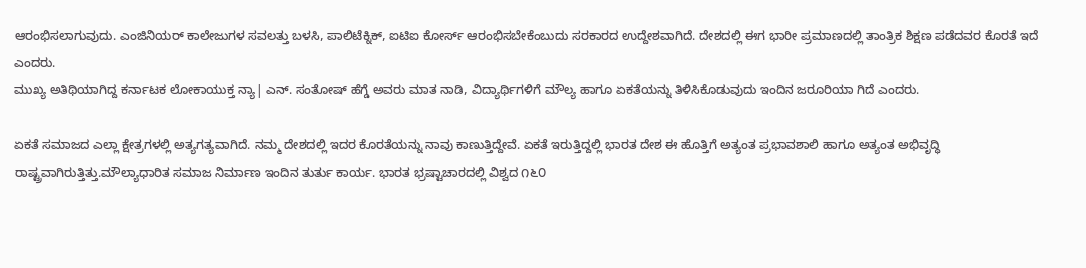ಆರಂಭಿಸಲಾಗುವುದು. ಎಂಜಿನಿಯರ್ ಕಾಲೇಜುಗಳ ಸವಲತ್ತು ಬಳಸಿ, ಪಾಲಿಟೆಕ್ನಿಕ್, ಐಟಿಐ ಕೋರ್ಸ್ ಆರಂಭಿಸಬೇಕೆಂಬುದು ಸರಕಾರದ ಉದ್ದೇಶವಾಗಿದೆ. ದೇಶದಲ್ಲಿ ಈಗ ಭಾರೀ ಪ್ರಮಾಣದಲ್ಲಿ ತಾಂತ್ರಿಕ ಶಿಕ್ಷಣ ಪಡೆದವರ ಕೊರತೆ ಇದೆ ಎಂದರು.
ಮುಖ್ಯ ಅತಿಥಿಯಾಗಿದ್ದ ಕರ್ನಾಟಕ ಲೋಕಾಯುಕ್ತ ನ್ಯಾ| ಎನ್. ಸಂತೋಷ್ ಹೆಗ್ಡೆ ಅವರು ಮಾತ ನಾಡಿ, ವಿದ್ಯಾರ್ಥಿಗಳಿಗೆ ಮೌಲ್ಯ ಹಾಗೂ ಏಕತೆಯನ್ನು ತಿಳಿಸಿಕೊಡುವುದು ಇಂದಿನ ಜರೂರಿಯಾ ಗಿದೆ ಎಂದರು.

ಏಕತೆ ಸಮಾಜದ ಎಲ್ಲಾ ಕ್ಷೇತ್ರಗಳಲ್ಲಿ ಅತ್ಯಗತ್ಯವಾಗಿದೆ. ನಮ್ಮ ದೇಶದಲ್ಲಿ ಇದರ ಕೊರತೆಯನ್ನು ನಾವು ಕಾಣುತ್ತಿದ್ದೇವೆ. ಏಕತೆ ಇರುತ್ತಿದ್ದಲ್ಲಿ ಭಾರತ ದೇಶ ಈ ಹೊತ್ತಿಗೆ ಅತ್ಯಂತ ಪ್ರಭಾವಶಾಲಿ ಹಾಗೂ ಅತ್ಯಂತ ಅಭಿವೃದ್ಧಿ ರಾಷ್ಟ್ರವಾಗಿರುತ್ತಿತ್ತು.ಮೌಲ್ಯಾಧಾರಿತ ಸಮಾಜ ನಿರ್ಮಾಣ ಇಂದಿನ ತುರ್ತು ಕಾರ್ಯ. ಭಾರತ ಭ್ರಷ್ಟಾಚಾರದಲ್ಲಿ ವಿಶ್ವದ ೧೬೦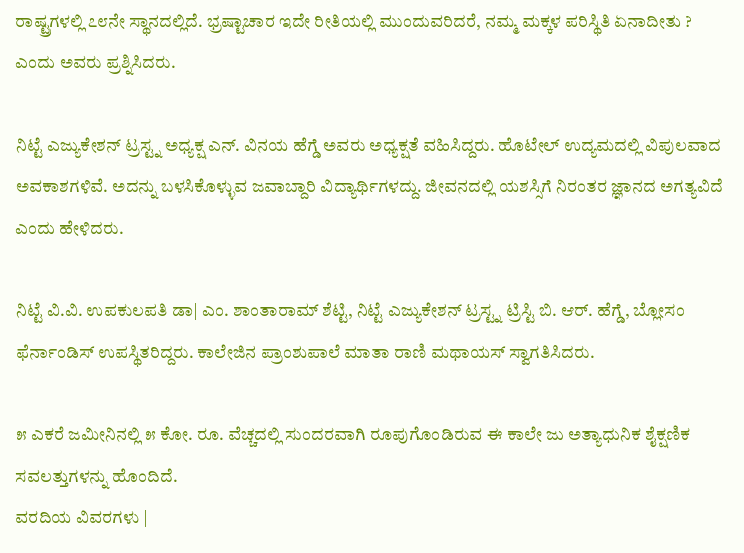ರಾಷ್ಟ್ರಗಳಲ್ಲಿ ೭೮ನೇ ಸ್ಥಾನದಲ್ಲಿದೆ. ಭ್ರಷ್ಟಾಚಾರ ಇದೇ ರೀತಿಯಲ್ಲಿ ಮುಂದುವರಿದರೆ, ನಮ್ಮ ಮಕ್ಕಳ ಪರಿಸ್ಥಿತಿ ಏನಾದೀತು ? ಎಂದು ಅವರು ಪ್ರಶ್ನಿಸಿದರು.

ನಿಟ್ಟೆ ಎಜ್ಯುಕೇಶನ್ ಟ್ರಸ್ಟ್ನ ಅಧ್ಯಕ್ಷ ಎನ್. ವಿನಯ ಹೆಗ್ಡೆ ಅವರು ಅಧ್ಯಕ್ಷತೆ ವಹಿಸಿದ್ದರು. ಹೊಟೇಲ್ ಉದ್ಯಮದಲ್ಲಿ ವಿಪುಲವಾದ ಅವಕಾಶಗಳಿವೆ. ಅದನ್ನು ಬಳಸಿಕೊಳ್ಳುವ ಜವಾಬ್ದಾರಿ ವಿದ್ಯಾರ್ಥಿಗಳದ್ದು. ಜೀವನದಲ್ಲಿ ಯಶಸ್ಸಿಗೆ ನಿರಂತರ ಜ್ಞಾನದ ಅಗತ್ಯವಿದೆ ಎಂದು ಹೇಳಿದರು.

ನಿಟ್ಟೆ ವಿ.ವಿ. ಉಪಕುಲಪತಿ ಡಾ| ಎಂ. ಶಾಂತಾರಾಮ್ ಶೆಟ್ಟಿ, ನಿಟ್ಟೆ ಎಜ್ಯುಕೇಶನ್ ಟ್ರಸ್ಟ್ನ ಟ್ರಿಸ್ಟಿ ಬಿ. ಆರ್. ಹೆಗ್ಡೆ, ಬ್ಲೋಸಂ ಫೆರ್ನಾಂಡಿಸ್ ಉಪಸ್ಥಿತರಿದ್ದರು. ಕಾಲೇಜಿನ ಪ್ರಾಂಶುಪಾಲೆ ಮಾತಾ ರಾಣಿ ಮಥಾಯಸ್ ಸ್ವಾಗತಿಸಿದರು.

೫ ಎಕರೆ ಜಮೀನಿನಲ್ಲಿ ೫ ಕೋ. ರೂ. ವೆಚ್ಚದಲ್ಲಿ ಸುಂದರವಾಗಿ ರೂಪುಗೊಂಡಿರುವ ಈ ಕಾಲೇ ಜು ಅತ್ಯಾಧುನಿಕ ಶೈಕ್ಷಣಿಕ ಸವಲತ್ತುಗಳನ್ನು ಹೊಂದಿದೆ.
ವರದಿಯ ವಿವರಗಳು |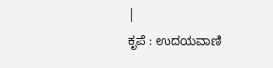|
ಕೃಪೆ : ಉದಯವಾಣಿ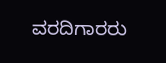ವರದಿಗಾರರು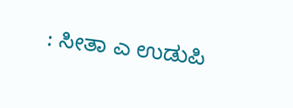: ಸೀತಾ ಎ ಉಡುಪಿ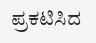ಪ್ರಕಟಿಸಿದ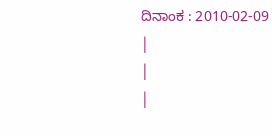ದಿನಾಂಕ : 2010-02-09
|
|
|